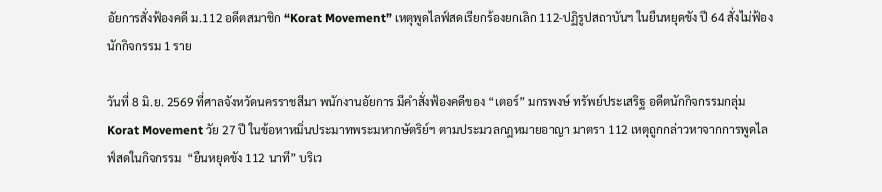อัยการสั่งฟ้องคดี ม.112 อดีตสมาชิก “Korat Movement” เหตุพูดไลฟ์สดเรียกร้องยกเลิก 112-ปฏิรูปสถาบันฯ ในยืนหยุดขัง ปี 64 สั่งไม่ฟ้องนักกิจกรรม 1 ราย

วันที่ 8 มิ.ย. 2569 ที่ศาลจังหวัดนครราชสีมา พนักงานอัยการ มีคำสั่งฟ้องคดีของ “เตอร์” มกรพงษ์ ทรัพย์ประเสริฐ อดีตนักกิจกรรมกลุ่ม Korat Movement วัย 27 ปี ในข้อหาหมิ่นประมาทพระมหากษัตริย์ฯ ตามประมวลกฎหมายอาญา มาตรา 112 เหตุถูกกล่าวหาจากการพูดไลฟ์สดในกิจกรรม  “ยืนหยุดขัง 112 นาที” บริเว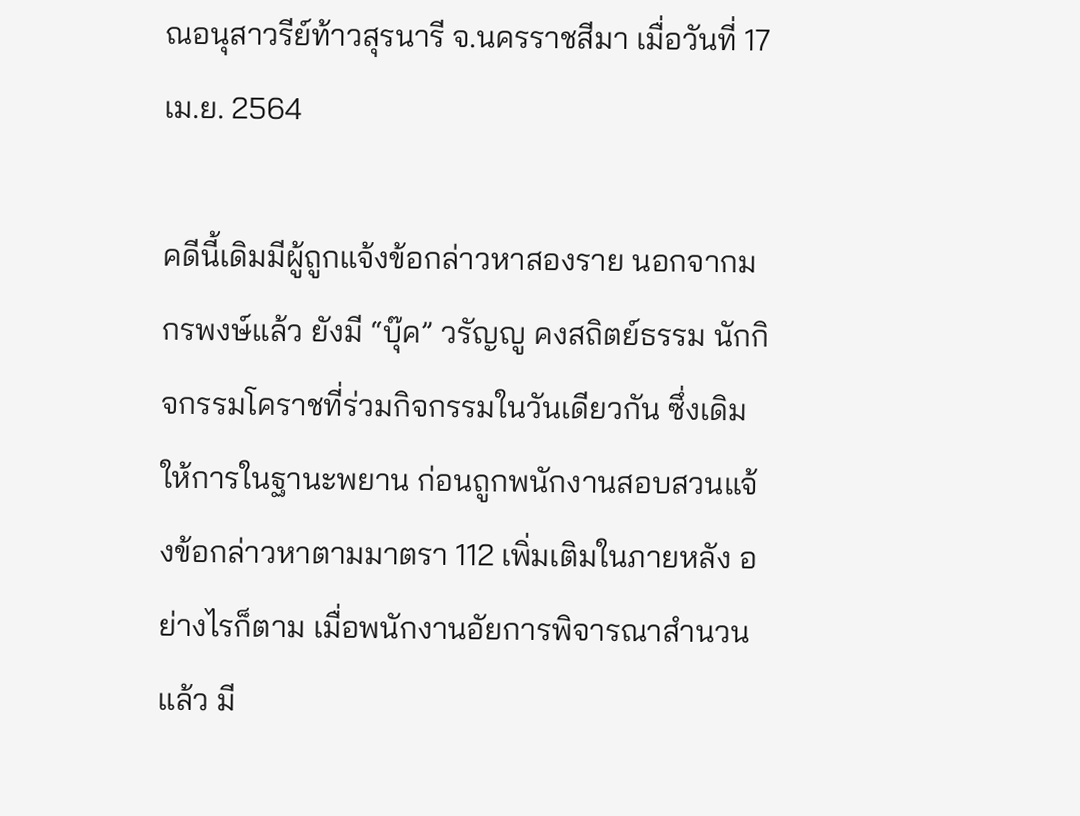ณอนุสาวรีย์ท้าวสุรนารี จ.นครราชสีมา เมื่อวันที่ 17 เม.ย. 2564

คดีนี้เดิมมีผู้ถูกแจ้งข้อกล่าวหาสองราย นอกจากมกรพงษ์แล้ว ยังมี “บุ๊ค” วรัญญู คงสถิตย์ธรรม นักกิจกรรมโคราชที่ร่วมกิจกรรมในวันเดียวกัน ซึ่งเดิมให้การในฐานะพยาน ก่อนถูกพนักงานสอบสวนแจ้งข้อกล่าวหาตามมาตรา 112 เพิ่มเติมในภายหลัง อย่างไรก็ตาม เมื่อพนักงานอัยการพิจารณาสำนวนแล้ว มี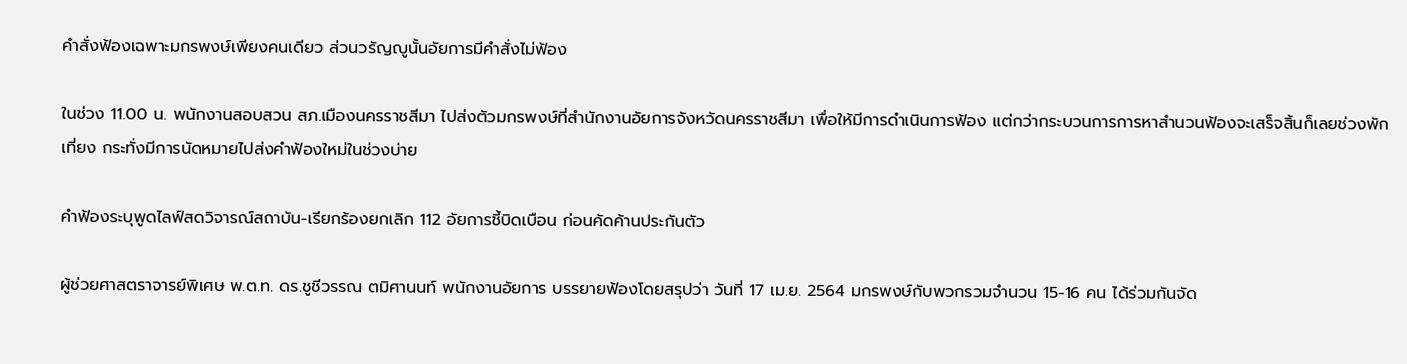คำสั่งฟ้องเฉพาะมกรพงษ์เพียงคนเดียว ส่วนวรัญญูนั้นอัยการมีคำสั่งไม่ฟ้อง

ในช่วง 11.00 น. พนักงานสอบสวน สภ.เมืองนครราชสีมา ไปส่งตัวมกรพงษ์ที่สำนักงานอัยการจังหวัดนครราชสีมา เพื่อให้มีการดำเนินการฟ้อง แต่กว่ากระบวนการการหาสำนวนฟ้องจะเสร็จสิ้นก็เลยช่วงพักเที่ยง กระทั่งมีการนัดหมายไปส่งคำฟ้องใหม่ในช่วงบ่าย

คำฟ้องระบุพูดไลฟ์สดวิจารณ์สถาบัน-เรียกร้องยกเลิก 112 อัยการชี้บิดเบือน ก่อนคัดค้านประกันตัว

ผู้ช่วยศาสตราจารย์พิเศษ พ.ต.ท. ดร.ชูชีวรรณ ตมิศานนท์ พนักงานอัยการ บรรยายฟ้องโดยสรุปว่า วันที่ 17 เม.ย. 2564 มกรพงษ์กับพวกรวมจำนวน 15-16 คน ได้ร่วมกันจัด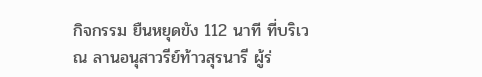กิจกรรม ยืนหยุดขัง 112 นาที ที่บริเวณ ลานอนุสาวรีย์ท้าวสุรนารี ผู้ร่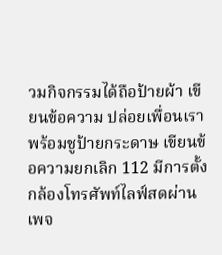วมกิจกรรมได้ถือป้ายผ้า เขียนข้อความ ปล่อยเพื่อนเรา พร้อมชูป้ายกระดาษ เขียนข้อความยกเลิก 112 มีการตั้งกล้องโทรศัพท์ไลฟ์สดผ่านเพจ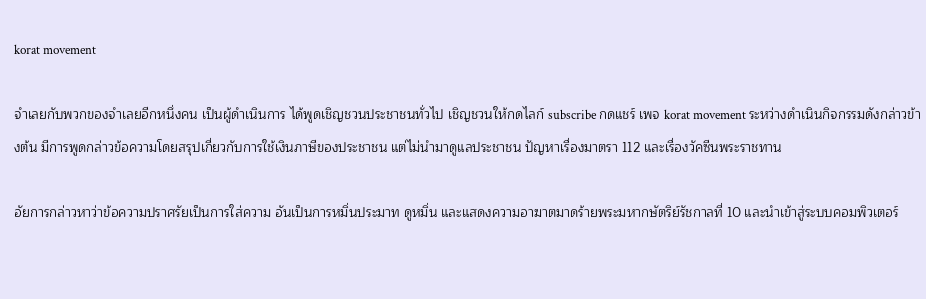korat movement

จำเลยกับพวกของจำเลยอีกหนึ่งคน เป็นผู้ดำเนินการ ได้พูดเชิญชวนประชาชนทั่วไป เชิญชวนให้กดไลก์ subscribe กดแชร์ เพจ korat movement ระหว่างดำเนินกิจกรรมดังกล่าวข้างต้น มีการพูดกล่าวข้อความโดยสรุปเกี่ยวกับการใช้เงินภาษีของประชาชน แต่ไม่นำมาดูแลประชาชน ปัญหาเรื่องมาตรา 112 และเรื่องวัคซีนพระราชทาน

อัยการกล่าวหาว่าข้อความปราศรัยเป็นการใส่ความ อันเป็นการหมิ่นประมาท ดูหมิ่น และแสดงความอาฆาตมาดร้ายพระมหากษัตริย์รัชกาลที่ 10 และนำเข้าสู่ระบบคอมพิวเตอร์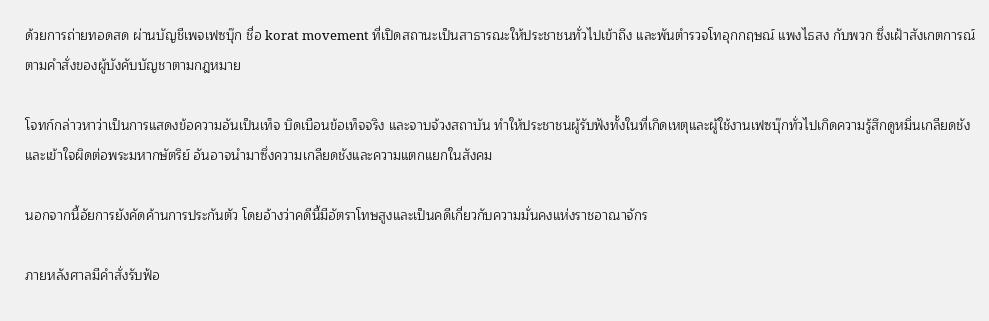ด้วยการถ่ายทอดสด ผ่านบัญชีเพจเฟซบุ๊ก ชื่อ korat movement ที่เปิดสถานะเป็นสาธารณะให้ประชาชนทั่วไปเข้าถึง และพันตำรวจโทอุกกฤษณ์ แพงไธสง กับพวก ซึ่งเฝ้าสังเกตการณ์ ตามคำสั่งของผู้บังคับบัญชาตามกฎหมาย

โจทก์กล่าวหาว่าเป็นการแสดงข้อความอันเป็นเท็จ บิดเบือนข้อเท็จจริง และจาบจ้วงสถาบัน ทำให้ประชาชนผู้รับฟังทั้งในที่เกิดเหตุและผู้ใช้งานเฟซบุ๊กทั่วไปเกิดความรู้สึกดูหมิ่นเกลียดชัง และเข้าใจผิดต่อพระมหากษัตริย์ อันอาจนำมาซึ่งความเกลียดชังและความแตกแยกในสังคม

นอกจากนี้อัยการยังคัดค้านการประกันตัว โดยอ้างว่าคดีนี้มีอัตราโทษสูงและเป็นคดีเกี่ยวกับความมั่นคงแห่งราชอาณาจักร

ภายหลังศาลมีคำสั่งรับฟ้อ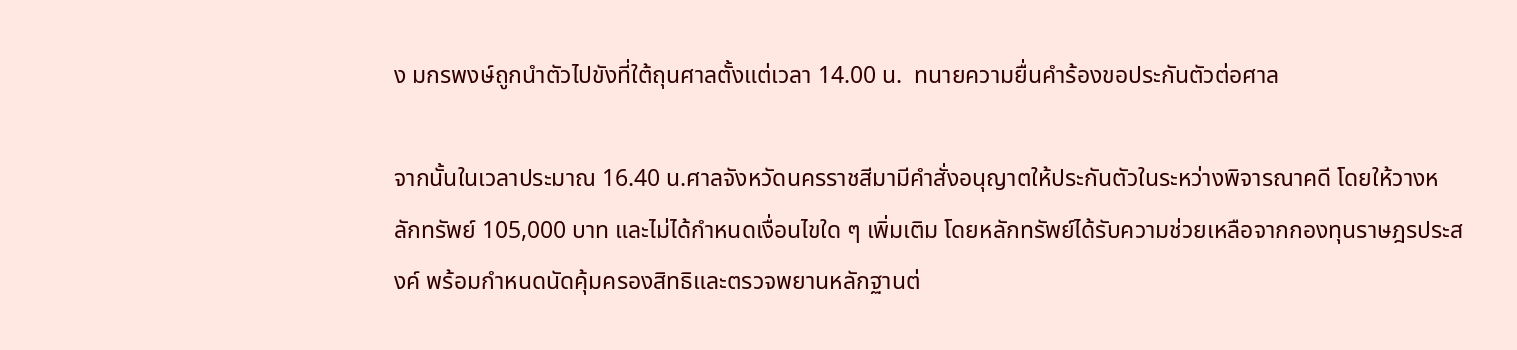ง มกรพงษ์ถูกนำตัวไปขังที่ใต้ถุนศาลตั้งแต่เวลา 14.00 น.  ทนายความยื่นคำร้องขอประกันตัวต่อศาล

จากนั้นในเวลาประมาณ 16.40 น.ศาลจังหวัดนครราชสีมามีคำสั่งอนุญาตให้ประกันตัวในระหว่างพิจารณาคดี โดยให้วางหลักทรัพย์ 105,000 บาท และไม่ได้กำหนดเงื่อนไขใด ๆ เพิ่มเติม โดยหลักทรัพย์ได้รับความช่วยเหลือจากกองทุนราษฎรประสงค์ พร้อมกำหนดนัดคุ้มครองสิทธิและตรวจพยานหลักฐานต่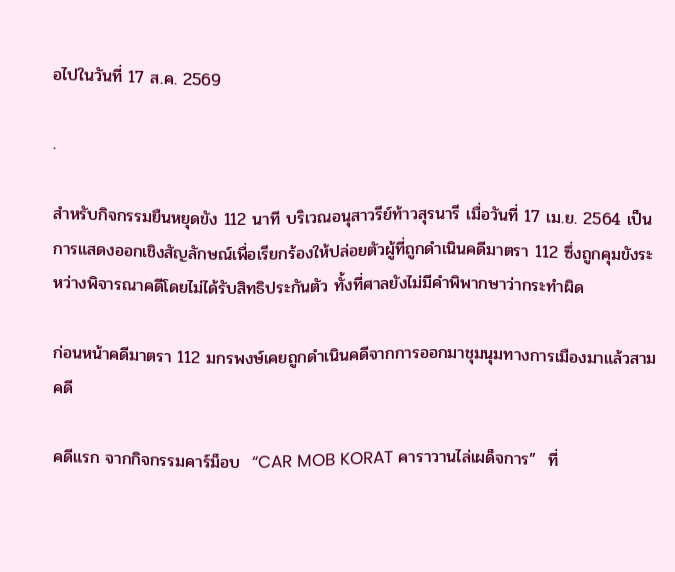อไปในวันที่ 17 ส.ค. 2569

.

สำหรับกิจกรรมยืนหยุดขัง 112 นาที บริเวณอนุสาวรีย์ท้าวสุรนารี เมื่อวันที่ 17 เม.ย. 2564 เป็นการแสดงออกเชิงสัญลักษณ์เพื่อเรียกร้องให้ปล่อยตัวผู้ที่ถูกดำเนินคดีมาตรา 112 ซึ่งถูกคุมขังระหว่างพิจารณาคดีโดยไม่ได้รับสิทธิประกันตัว ทั้งที่ศาลยังไม่มีคำพิพากษาว่ากระทำผิด

ก่อนหน้าคดีมาตรา 112 มกรพงษ์เคยถูกดำเนินคดีจากการออกมาชุมนุมทางการเมืองมาแล้วสามคดี

คดีแรก จากกิจกรรมคาร์ม็อบ  “CAR MOB KORAT คาราวานไล่เผด็จการ”  ที่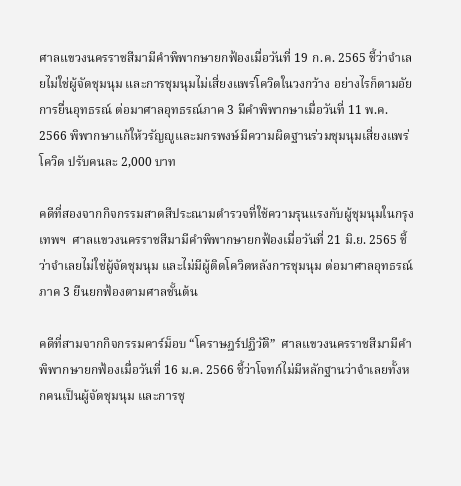ศาลแขวงนครราชสีมามีคำพิพากษายกฟ้องเมื่อวันที่ 19 ก.ค. 2565 ชี้ว่าจำเลยไม่ใช่ผู้จัดชุมนุม และการชุมนุมไม่เสี่ยงแพร่โควิดในวงกว้าง อย่างไรก็ตามอัยการยื่นอุทธรณ์ ต่อมาศาลอุทธรณ์ภาค 3 มีคำพิพากษาเมื่อวันที่ 11 พ.ค. 2566 พิพากษาแก้ให้วรัญญูและมกรพงษ์มีความผิดฐานร่วมชุมนุมเสี่ยงแพร่โควิด ปรับคนละ 2,000 บาท

คดีที่สองจากกิจกรรมสาดสีประณามตำรวจที่ใช้ความรุนแรงกับผู้ชุมนุมในกรุงเทพฯ  ศาลแขวงนครราชสีมามีคำพิพากษายกฟ้องเมื่อวันที่ 21 มิ.ย. 2565 ชี้ว่าจำเลยไม่ใช่ผู้จัดชุมนุม และไม่มีผู้ติดโควิดหลังการชุมนุม ต่อมาศาลอุทธรณ์ภาค 3 ยืนยกฟ้องตามศาลชั้นต้น

คดีที่สามจากกิจกรรมคาร์ม็อบ “โคราษฎร์ปฏิวัติ”  ศาลแขวงนครราชสีมามีคำพิพากษายกฟ้องเมื่อวันที่ 16 ม.ค. 2566 ชี้ว่าโจทก์ไม่มีหลักฐานว่าจำเลยทั้งหกคนเป็นผู้จัดชุมนุม และการชุ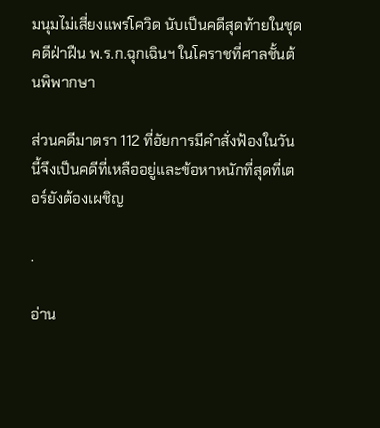มนุมไม่เสี่ยงแพร่โควิด นับเป็นคดีสุดท้ายในชุดคดีฝ่าฝืน พ.ร.ก.ฉุกเฉินฯ ในโคราชที่ศาลชั้นต้นพิพากษา

ส่วนคดีมาตรา 112 ที่อัยการมีคำสั่งฟ้องในวันนี้จึงเป็นคดีที่เหลืออยู่และข้อหาหนักที่สุดที่เตอร์ยังต้องเผชิญ

.

อ่าน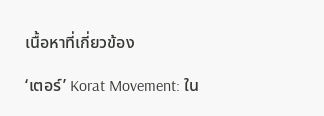เนื้อหาที่เกี่ยวข้อง

‘เตอร์’ Korat Movement: ใน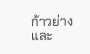ก้าวย่างและ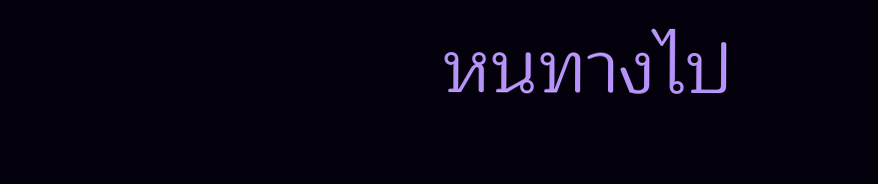หนทางไป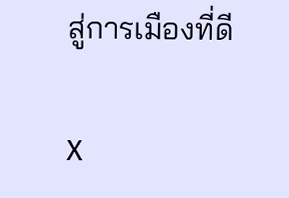สู่การเมืองที่ดี

X